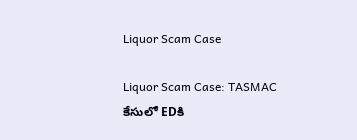Liquor Scam Case

Liquor Scam Case: TASMAC కేసులో EDకి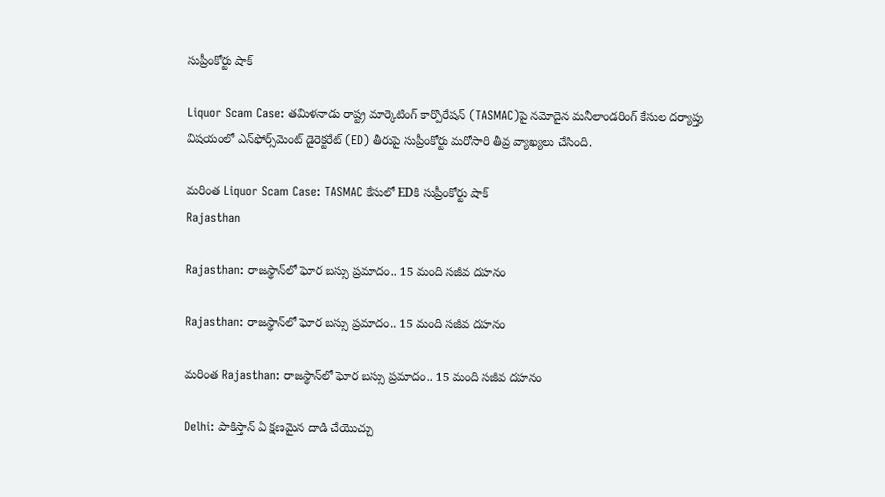సుప్రీంకోర్టు షాక్

Liquor Scam Case: తమిళనాడు రాష్ట్ర మార్కెటింగ్ కార్పొరేషన్ (TASMAC)పై నమోదైన మనీలాండరింగ్ కేసుల దర్యాప్తు విషయంలో ఎన్‌ఫోర్స్‌మెంట్ డైరెక్టరేట్ (ED) తీరుపై సుప్రీంకోర్టు మరోసారి తీవ్ర వ్యాఖ్యలు చేసింది.

మరింత Liquor Scam Case: TASMAC కేసులో EDకి సుప్రీంకోర్టు షాక్
Rajasthan

Rajasthan: రాజస్థాన్‌లో ఘోర బస్సు ప్రమాదం.. 15 మంది సజీవ దహనం

Rajasthan: రాజస్థాన్‌లో ఘోర బస్సు ప్రమాదం.. 15 మంది సజీవ దహనం

మరింత Rajasthan: రాజస్థాన్‌లో ఘోర బస్సు ప్రమాదం.. 15 మంది సజీవ దహనం

Delhi: పాకిస్తాన్ ఏ క్షణమైన దాడి చేయొచ్చు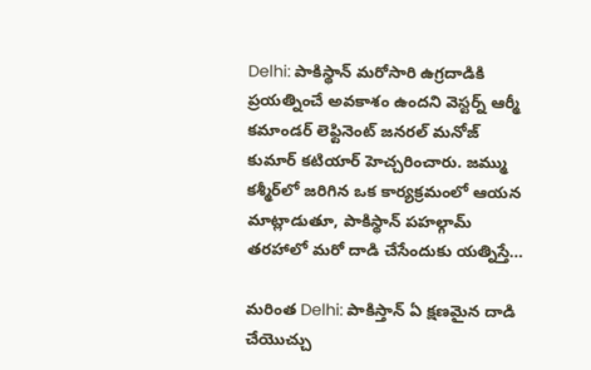Delhi: పాకిస్థాన్ మరోసారి ఉగ్రదాడికి ప్రయత్నించే అవకాశం ఉందని వెస్టర్న్ ఆర్మీ కమాండర్ లెఫ్టినెంట్ జనరల్ మనోజ్ కుమార్ కటియార్ హెచ్చరించారు. జమ్ము కశ్మీర్‌లో జరిగిన ఒక కార్యక్రమంలో ఆయన మాట్లాడుతూ, పాకిస్థాన్‌ పహల్గామ్ తరహాలో మరో దాడి చేసేందుకు యత్నిస్తే…

మరింత Delhi: పాకిస్తాన్ ఏ క్షణమైన దాడి చేయొచ్చు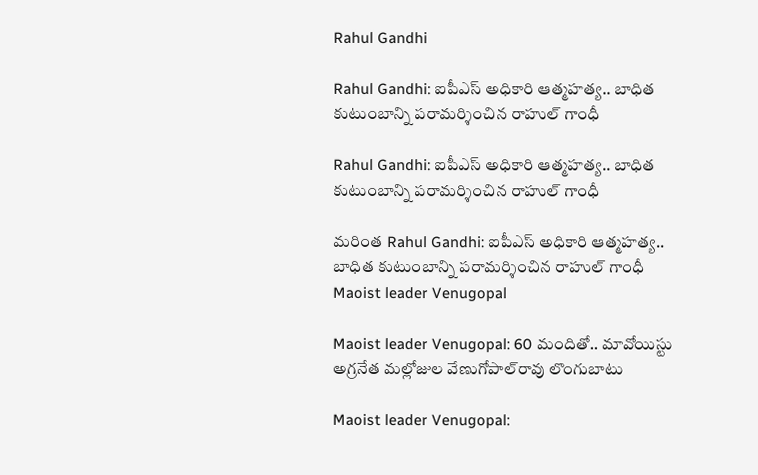Rahul Gandhi

Rahul Gandhi: ఐపీఎస్ అధికారి ఆత్మహత్య.. బాధిత కుటుంబాన్ని పరామర్శించిన రాహుల్ గాంధీ

Rahul Gandhi: ఐపీఎస్ అధికారి ఆత్మహత్య.. బాధిత కుటుంబాన్ని పరామర్శించిన రాహుల్ గాంధీ

మరింత Rahul Gandhi: ఐపీఎస్ అధికారి ఆత్మహత్య.. బాధిత కుటుంబాన్ని పరామర్శించిన రాహుల్ గాంధీ
Maoist leader Venugopal

Maoist leader Venugopal: 60 మందితో.. మావోయిస్టు అగ్రనేత మల్లోజుల వేణుగోపాల్‌రావు లొంగుబాటు

Maoist leader Venugopal: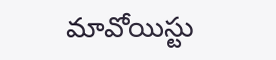మావోయిస్టు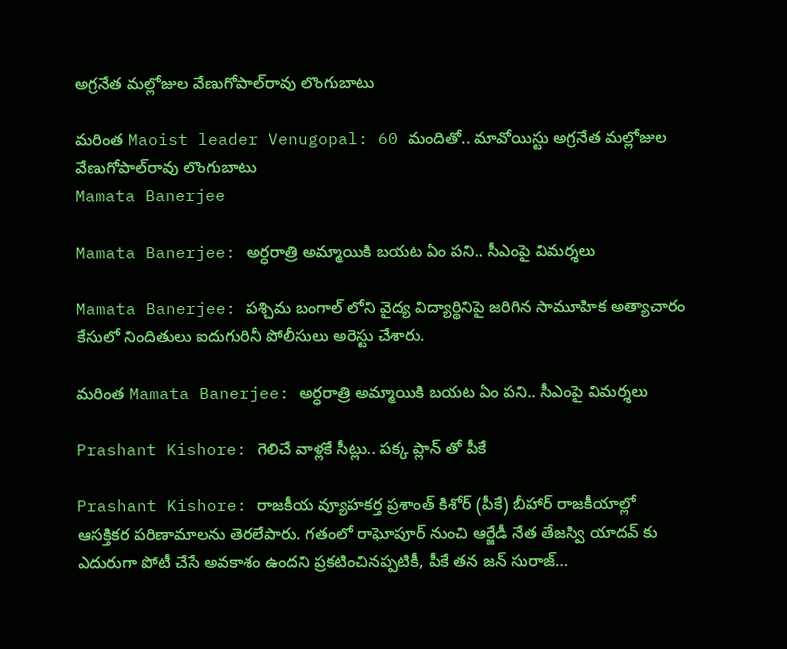అగ్రనేత మల్లోజుల వేణుగోపాల్‌రావు లొంగుబాటు

మరింత Maoist leader Venugopal: 60 మందితో.. మావోయిస్టు అగ్రనేత మల్లోజుల వేణుగోపాల్‌రావు లొంగుబాటు
Mamata Banerjee

Mamata Banerjee: అర్ధరాత్రి అమ్మాయికి బయట ఏం పని.. సీఎంపై విమర్శలు

Mamata Banerjee: పశ్చిమ బంగాల్ లోని వైద్య విద్యార్థినిపై జరిగిన సామూహిక అత్యాచారం కేసులో నిందితులు ఐదుగురినీ పోలీసులు అరెస్టు చేశారు.

మరింత Mamata Banerjee: అర్ధరాత్రి అమ్మాయికి బయట ఏం పని.. సీఎంపై విమర్శలు

Prashant Kishore: గెలిచే వాళ్లకే సీట్లు.. పక్క ప్లాన్ తో పీకే

Prashant Kishore: రాజకీయ వ్యూహకర్త ప్రశాంత్ కిశోర్ (పీకే) బీహార్ రాజకీయాల్లో ఆసక్తికర పరిణామాలను తెరలేపారు. గతంలో రాఘోపూర్ నుంచి ఆర్జేడీ నేత తేజస్వి యాదవ్ కు ఎదురుగా పోటీ చేసే అవకాశం ఉందని ప్రకటించినప్పటికీ, పీకే తన జన్ సురాజ్…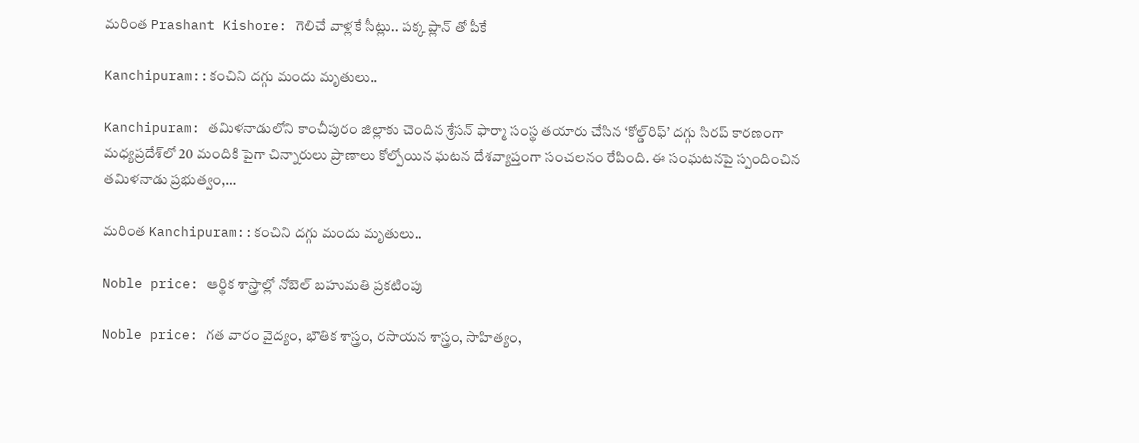మరింత Prashant Kishore: గెలిచే వాళ్లకే సీట్లు.. పక్క ప్లాన్ తో పీకే

Kanchipuram::కంచిని దగ్గు మందు మృతులు..

Kanchipuram: తమిళనాడులోని కాంచీపురం జిల్లాకు చెందిన శ్రేసన్ ఫార్మా సంస్థ తయారు చేసిన ‘కోల్డ్‌రిఫ్’ దగ్గు సిరప్‌ కారణంగా మధ్యప్రదేశ్‌లో 20 మందికి పైగా చిన్నారులు ప్రాణాలు కోల్పోయిన ఘటన దేశవ్యాప్తంగా సంచలనం రేపింది. ఈ సంఘటనపై స్పందించిన తమిళనాడు ప్రభుత్వం,…

మరింత Kanchipuram::కంచిని దగ్గు మందు మృతులు..

Noble price: ఆర్థిక శాస్త్రాల్లో నోబెల్ బహుమతి ప్రకటింపు

Noble price: గత వారం వైద్యం, భౌతిక శాస్త్రం, రసాయన శాస్త్రం, సాహిత్యం,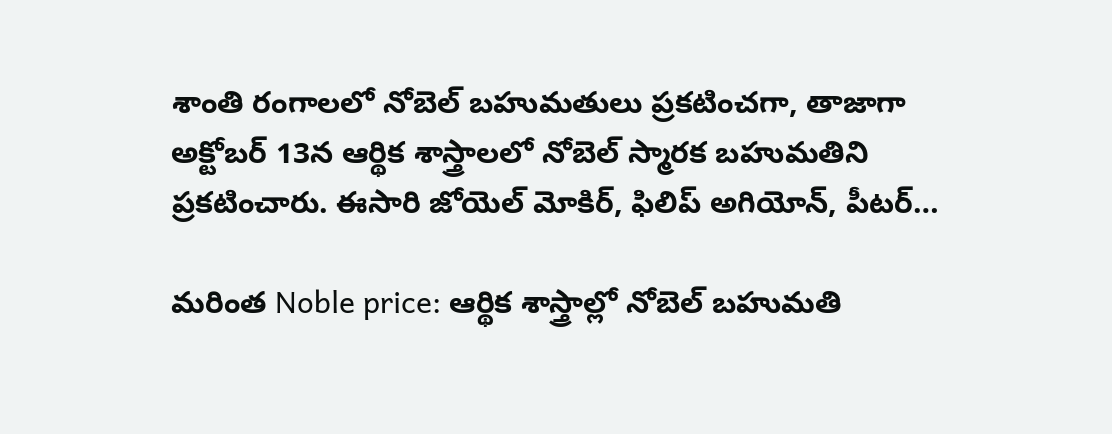శాంతి రంగాలలో నోబెల్ బహుమతులు ప్రకటించగా, తాజాగా అక్టోబర్ 13న ఆర్థిక శాస్త్రాలలో నోబెల్ స్మారక బహుమతిని ప్రకటించారు. ఈసారి జోయెల్ మోకిర్, ఫిలిప్ అగియోన్, పీటర్…

మరింత Noble price: ఆర్థిక శాస్త్రాల్లో నోబెల్ బహుమతి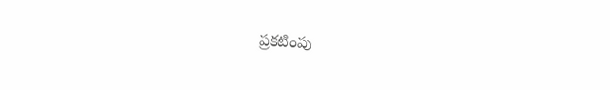ప్రకటింపు